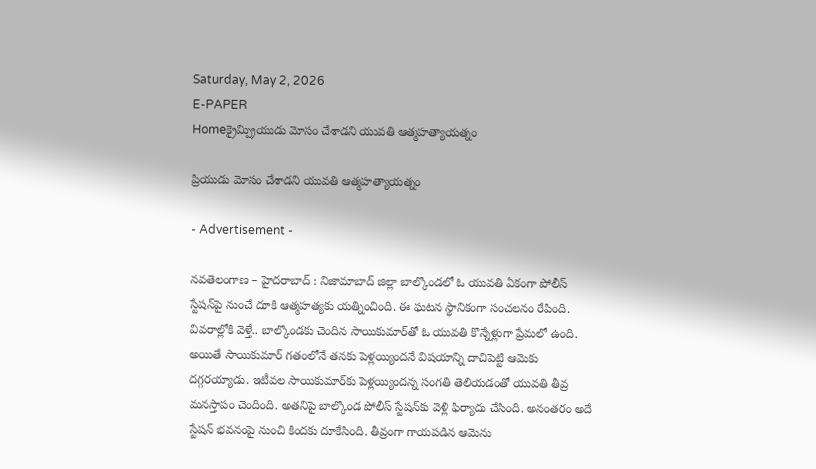Saturday, May 2, 2026
E-PAPER
Homeక్రైమ్ప్రియుడు మోసం చేశాడని యువతి ఆత్మహత్యాయత్నం

ప్రియుడు మోసం చేశాడని యువతి ఆత్మహత్యాయత్నం

- Advertisement -

నవతెలంగాణ – హైదరాబాద్ : నిజామాబాద్ జిల్లా బాల్కొండలో ఓ యువతి ఏకంగా పోలీస్ స్టేషన్‌పై నుంచే దూకి ఆత్మహత్యకు యత్నించింది. ఈ ఘటన స్థానికంగా సంచలనం రేపింది. వివరాల్లోకి వెళ్తే.. బాల్కొండకు చెందిన సాయికుమార్‌తో ఓ యువతి కొన్నేళ్లుగా ప్రేమలో ఉంది. అయితే సాయికుమార్ గతంలోనే తనకు పెళ్లయ్యిందనే విషయాన్ని దాచిపెట్టి ఆమెకు దగ్గరయ్యాడు. ఇటీవల సాయికుమార్‌కు పెళ్లయ్యిందన్న సంగతి తెలియడంతో యువతి తీవ్ర మనస్తాపం చెందింది. అతనిపై బాల్కొండ పోలీస్ స్టేషన్‌కు వెళ్లి ఫిర్యాదు చేసింది. అనంతరం అదే స్టేషన్ భవనంపై నుంచి కిందకు దూకేసింది. తీవ్రంగా గాయపడిన ఆమెను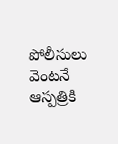పోలీసులు వెంటనే ఆస్పత్రికి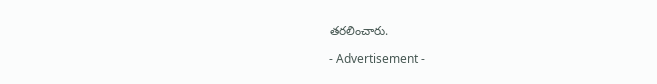తరలించారు.

- Advertisement -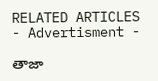RELATED ARTICLES
- Advertisment -

తాజా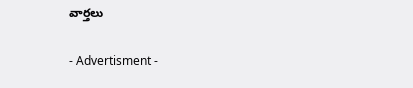వార్తలు

- Advertisment -